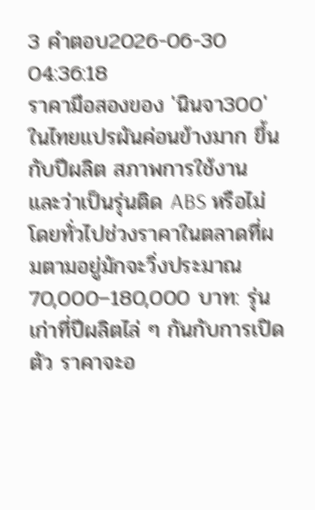3 คำตอบ2026-06-30 04:36:18
ราคามือสองของ 'นินจา300' ในไทยแปรผันค่อนข้างมาก ขึ้นกับปีผลิต สภาพการใช้งาน และว่าเป็นรุ่นติด ABS หรือไม่ โดยทั่วไปช่วงราคาในตลาดที่ผมตามอยู่มักจะวิ่งประมาณ 70,000–180,000 บาท: รุ่นเก่าที่ปีผลิตไล่ ๆ กันกับการเปิดตัว ราคาจะอ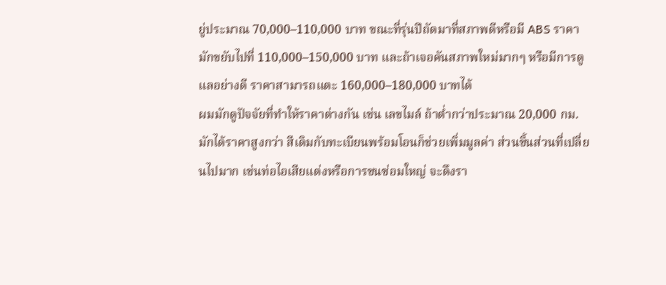ยู่ประมาณ 70,000–110,000 บาท ขณะที่รุ่นปีถัดมาที่สภาพดีหรือมี ABS ราคามักขยับไปที่ 110,000–150,000 บาท และถ้าเจอคันสภาพใหม่มากๆ หรือมีการดูแลอย่างดี ราคาสามารถแตะ 160,000–180,000 บาทได้
ผมมักดูปัจจัยที่ทำให้ราคาต่างกัน เช่น เลขไมล์ ถ้าต่ำกว่าประมาณ 20,000 กม. มักได้ราคาสูงกว่า สีเดิมกับทะเบียนพร้อมโอนก็ช่วยเพิ่มมูลค่า ส่วนชิ้นส่วนที่เปลี่ยนไปมาก เช่นท่อไอเสียแต่งหรือการชนซ่อมใหญ่ จะดึงรา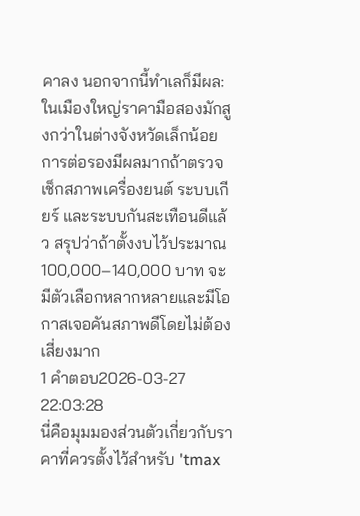คาลง นอกจากนี้ทำเลก็มีผล: ในเมืองใหญ่ราคามือสองมักสูงกว่าในต่างจังหวัดเล็กน้อย การต่อรองมีผลมากถ้าตรวจเช็กสภาพเครื่องยนต์ ระบบเกียร์ และระบบกันสะเทือนดีแล้ว สรุปว่าถ้าตั้งงบไว้ประมาณ 100,000–140,000 บาท จะมีตัวเลือกหลากหลายและมีโอกาสเจอคันสภาพดีโดยไม่ต้องเสี่ยงมาก
1 คำตอบ2026-03-27 22:03:28
นี่คือมุมมองส่วนตัวเกี่ยวกับราคาที่ควรตั้งไว้สำหรับ 'tmax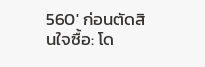560' ก่อนตัดสินใจซื้อ: โด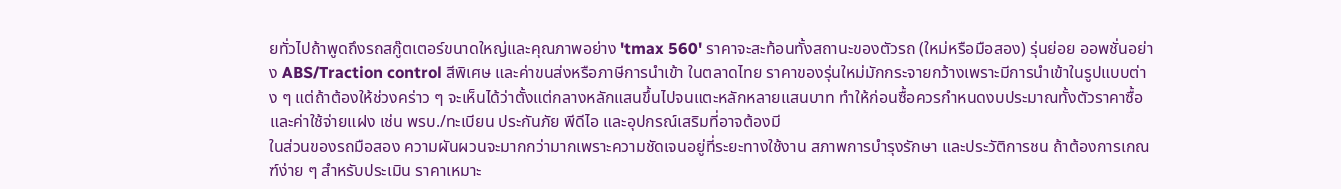ยทั่วไปถ้าพูดถึงรถสกู๊ตเตอร์ขนาดใหญ่และคุณภาพอย่าง 'tmax 560' ราคาจะสะท้อนทั้งสถานะของตัวรถ (ใหม่หรือมือสอง) รุ่นย่อย ออพชั่นอย่าง ABS/Traction control สีพิเศษ และค่าขนส่งหรือภาษีการนำเข้า ในตลาดไทย ราคาของรุ่นใหม่มักกระจายกว้างเพราะมีการนำเข้าในรูปแบบต่าง ๆ แต่ถ้าต้องให้ช่วงคร่าว ๆ จะเห็นได้ว่าตั้งแต่กลางหลักแสนขึ้นไปจนแตะหลักหลายแสนบาท ทำให้ก่อนซื้อควรกำหนดงบประมาณทั้งตัวราคาซื้อและค่าใช้จ่ายแฝง เช่น พรบ./ทะเบียน ประกันภัย พีดีไอ และอุปกรณ์เสริมที่อาจต้องมี
ในส่วนของรถมือสอง ความผันผวนจะมากกว่ามากเพราะความชัดเจนอยู่ที่ระยะทางใช้งาน สภาพการบำรุงรักษา และประวัติการชน ถ้าต้องการเกณฑ์ง่าย ๆ สำหรับประเมิน ราคาเหมาะ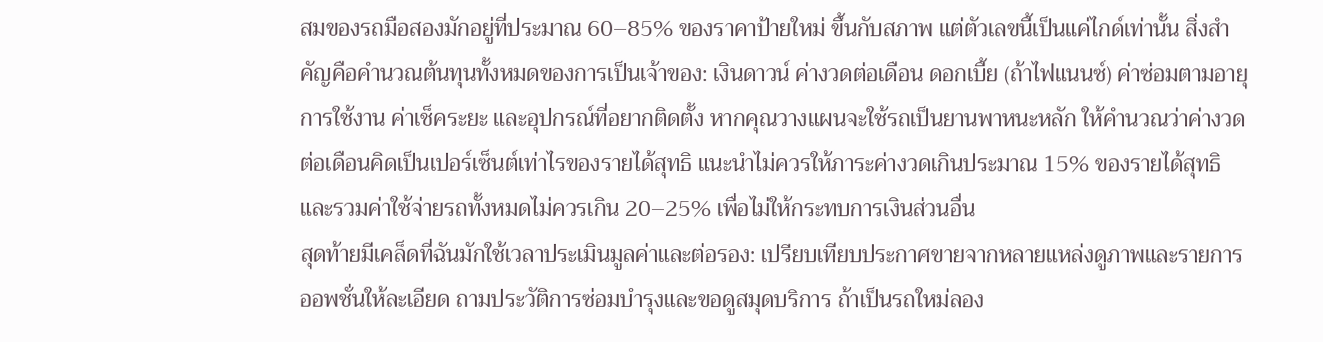สมของรถมือสองมักอยู่ที่ประมาณ 60–85% ของราคาป้ายใหม่ ขึ้นกับสภาพ แต่ตัวเลขนี้เป็นแค่ไกด์เท่านั้น สิ่งสำคัญคือคำนวณต้นทุนทั้งหมดของการเป็นเจ้าของ: เงินดาวน์ ค่างวดต่อเดือน ดอกเบี้ย (ถ้าไฟแนนซ์) ค่าซ่อมตามอายุการใช้งาน ค่าเช็คระยะ และอุปกรณ์ที่อยากติดตั้ง หากคุณวางแผนจะใช้รถเป็นยานพาหนะหลัก ให้คำนวณว่าค่างวดต่อเดือนคิดเป็นเปอร์เซ็นต์เท่าไรของรายได้สุทธิ แนะนำไม่ควรให้ภาระค่างวดเกินประมาณ 15% ของรายได้สุทธิ และรวมค่าใช้จ่ายรถทั้งหมดไม่ควรเกิน 20–25% เพื่อไม่ให้กระทบการเงินส่วนอื่น
สุดท้ายมีเคล็ดที่ฉันมักใช้เวลาประเมินมูลค่าและต่อรอง: เปรียบเทียบประกาศขายจากหลายแหล่งดูภาพและรายการออพชั่นให้ละเอียด ถามประวัติการซ่อมบำรุงและขอดูสมุดบริการ ถ้าเป็นรถใหม่ลอง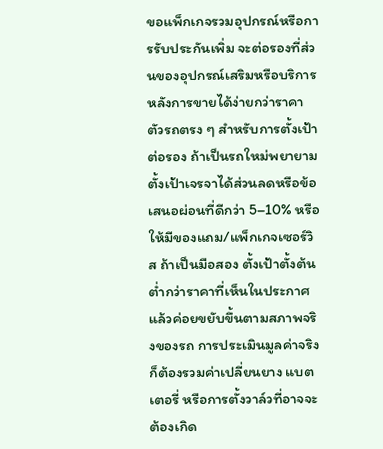ขอแพ็กเกจรวมอุปกรณ์หรือการรับประกันเพิ่ม จะต่อรองที่ส่วนของอุปกรณ์เสริมหรือบริการหลังการขายได้ง่ายกว่าราคาตัวรถตรง ๆ สำหรับการตั้งเป้าต่อรอง ถ้าเป็นรถใหม่พยายามตั้งเป้าเจรจาได้ส่วนลดหรือข้อเสนอผ่อนที่ดีกว่า 5–10% หรือให้มีของแถม/แพ็กเกจเซอร์วิส ถ้าเป็นมือสอง ตั้งเป้าตั้งต้นต่ำกว่าราคาที่เห็นในประกาศแล้วค่อยขยับขึ้นตามสภาพจริงของรถ การประเมินมูลค่าจริงก็ต้องรวมค่าเปลี่ยนยาง แบตเตอรี่ หรือการตั้งวาล์วที่อาจจะต้องเกิด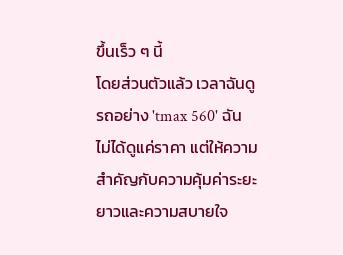ขึ้นเร็ว ๆ นี้
โดยส่วนตัวแล้ว เวลาฉันดูรถอย่าง 'tmax 560' ฉันไม่ได้ดูแค่ราคา แต่ให้ความสำคัญกับความคุ้มค่าระยะยาวและความสบายใจ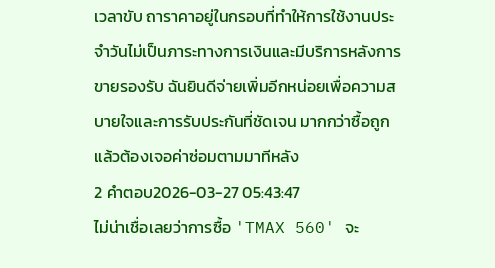เวลาขับ ถาราคาอยู่ในกรอบที่ทำให้การใช้งานประจำวันไม่เป็นภาระทางการเงินและมีบริการหลังการขายรองรับ ฉันยินดีจ่ายเพิ่มอีกหน่อยเพื่อความสบายใจและการรับประกันที่ชัดเจน มากกว่าซื้อถูกแล้วต้องเจอค่าซ่อมตามมาทีหลัง
2 คำตอบ2026-03-27 05:43:47
ไม่น่าเชื่อเลยว่าการซื้อ 'TMAX 560' จะ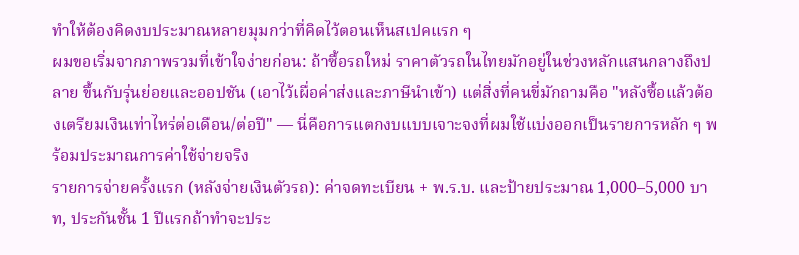ทำให้ต้องคิดงบประมาณหลายมุมกว่าที่คิดไว้ตอนเห็นสเปคแรก ๆ
ผมขอเริ่มจากภาพรวมที่เข้าใจง่ายก่อน: ถ้าซื้อรถใหม่ ราคาตัวรถในไทยมักอยู่ในช่วงหลักแสนกลางถึงปลาย ขึ้นกับรุ่นย่อยและออปชัน (เอาไว้เผื่อค่าส่งและภาษีนำเข้า) แต่สิ่งที่คนขี่มักถามคือ "หลังซื้อแล้วต้องเตรียมเงินเท่าไหร่ต่อเดือน/ต่อปี" — นี่คือการแตกงบแบบเจาะจงที่ผมใช้แบ่งออกเป็นรายการหลัก ๆ พร้อมประมาณการค่าใช้จ่ายจริง
รายการจ่ายครั้งแรก (หลังจ่ายเงินตัวรถ): ค่าจดทะเบียน + พ.ร.บ. และป้ายประมาณ 1,000–5,000 บาท, ประกันชั้น 1 ปีแรกถ้าทำจะประ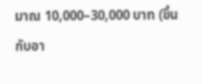มาณ 10,000–30,000 บาท (ขึ้นกับอา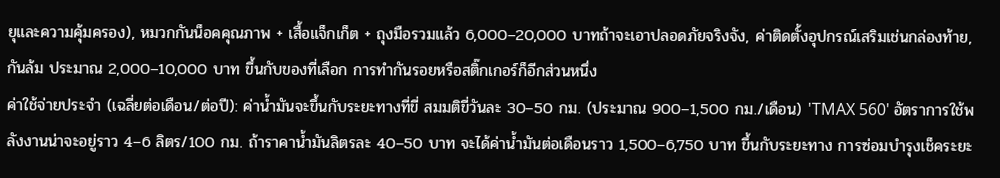ยุและความคุ้มครอง), หมวกกันน็อคคุณภาพ + เสื้อแจ็กเก็ต + ถุงมือรวมแล้ว 6,000–20,000 บาทถ้าจะเอาปลอดภัยจริงจัง, ค่าติดตั้งอุปกรณ์เสริมเช่นกล่องท้าย, กันล้ม ประมาณ 2,000–10,000 บาท ขึ้นกับของที่เลือก การทำกันรอยหรือสติ๊กเกอร์ก็อีกส่วนหนึ่ง
ค่าใช้จ่ายประจำ (เฉลี่ยต่อเดือน/ต่อปี): ค่าน้ำมันจะขึ้นกับระยะทางที่ขี่ สมมติขี่วันละ 30–50 กม. (ประมาณ 900–1,500 กม./เดือน) 'TMAX 560' อัตราการใช้พลังงานน่าจะอยู่ราว 4–6 ลิตร/100 กม. ถ้าราคาน้ำมันลิตรละ 40–50 บาท จะได้ค่าน้ำมันต่อเดือนราว 1,500–6,750 บาท ขึ้นกับระยะทาง การซ่อมบำรุงเช็คระยะ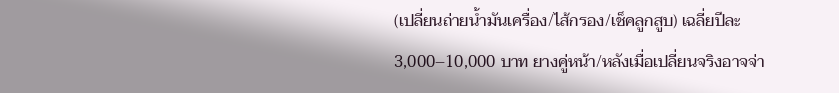(เปลี่ยนถ่ายน้ำมันเครื่อง/ไส้กรอง/เช็คลูกสูบ) เฉลี่ยปีละ 3,000–10,000 บาท ยางคู่หน้า/หลังเมื่อเปลี่ยนจริงอาจจ่า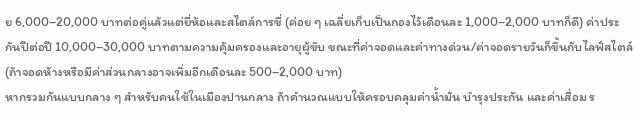ย 6,000–20,000 บาทต่อคู่แล้วแต่ยี่ห้อและสไตล์การขี่ (ค่อย ๆ เฉลี่ยเก็บเป็นกองไว้เดือนละ 1,000–2,000 บาทก็ดี) ค่าประกันปีต่อปี 10,000–30,000 บาทตามความคุ้มครองและอายุผู้ขับ ขณะที่ค่าจอดและค่าทางด่วน/ค่าจอดรายวันก็ขึ้นกับไลฟ์สไตล์ (ถ้าจอดห้างหรือมีค่าส่วนกลางอาจเพิ่มอีกเดือนละ 500–2,000 บาท)
หากรวมกันแบบกลาง ๆ สำหรับคนใช้ในเมืองปานกลาง ถ้าคำนวณแบบให้ครอบคลุมค่าน้ำมัน บำรุงประกัน และค่าเสื่อม ร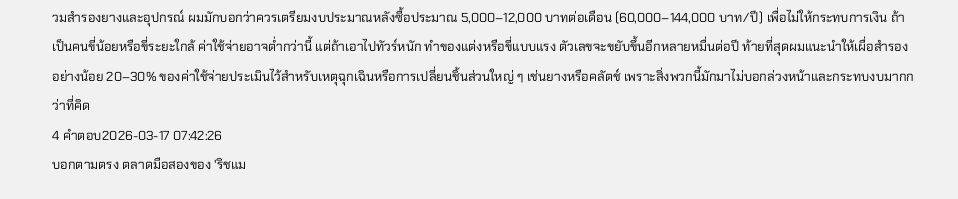วมสำรองยางและอุปกรณ์ ผมมักบอกว่าควรเตรียมงบประมาณหลังซื้อประมาณ 5,000–12,000 บาทต่อเดือน (60,000–144,000 บาท/ปี) เพื่อไม่ให้กระทบการเงิน ถ้าเป็นคนขี่น้อยหรือขี่ระยะใกล้ ค่าใช้จ่ายอาจต่ำกว่านี้ แต่ถ้าเอาไปทัวร์หนัก ทำของแต่งหรือขี่แบบแรง ตัวเลขจะขยับขึ้นอีกหลายหมื่นต่อปี ท้ายที่สุดผมแนะนำให้เผื่อสำรองอย่างน้อย 20–30% ของค่าใช้จ่ายประเมินไว้สำหรับเหตุฉุกเฉินหรือการเปลี่ยนชิ้นส่วนใหญ่ ๆ เช่นยางหรือคลัตช์ เพราะสิ่งพวกนี้มักมาไม่บอกล่วงหน้าและกระทบงบมากกว่าที่คิด
4 คำตอบ2026-03-17 07:42:26
บอกตามตรง ตลาดมือสองของ 'ริชแม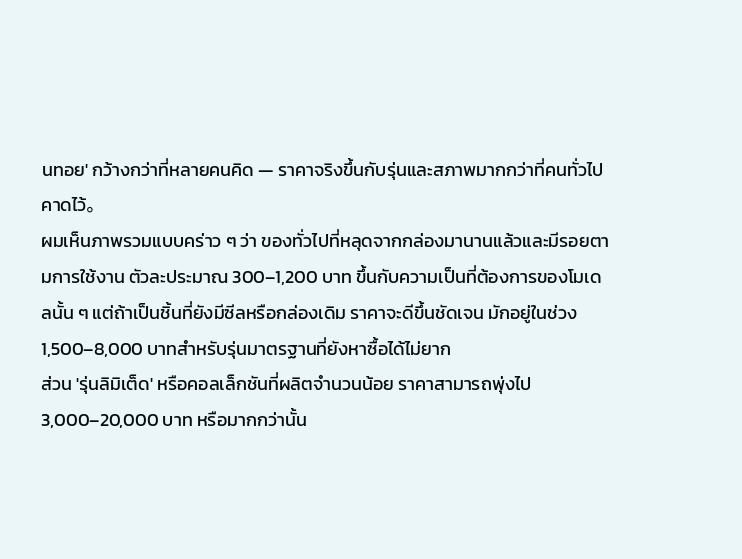นทอย' กว้างกว่าที่หลายคนคิด — ราคาจริงขึ้นกับรุ่นและสภาพมากกว่าที่คนทั่วไปคาดไว้。
ผมเห็นภาพรวมแบบคร่าว ๆ ว่า ของทั่วไปที่หลุดจากกล่องมานานแล้วและมีรอยตามการใช้งาน ตัวละประมาณ 300–1,200 บาท ขึ้นกับความเป็นที่ต้องการของโมเดลนั้น ๆ แต่ถ้าเป็นชิ้นที่ยังมีซีลหรือกล่องเดิม ราคาจะดีขึ้นชัดเจน มักอยู่ในช่วง 1,500–8,000 บาทสำหรับรุ่นมาตรฐานที่ยังหาซื้อได้ไม่ยาก
ส่วน 'รุ่นลิมิเต็ด' หรือคอลเล็กชันที่ผลิตจำนวนน้อย ราคาสามารถพุ่งไป 3,000–20,000 บาท หรือมากกว่านั้น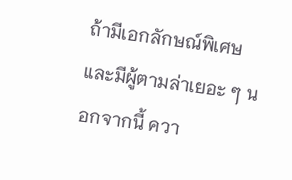ถ้ามีเอกลักษณ์พิเศษและมีผู้ตามล่าเยอะ ๆ นอกจากนี้ ควา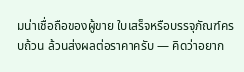มน่าเชื่อถือของผู้ขาย ใบเสร็จหรือบรรจุภัณฑ์ครบถ้วน ล้วนส่งผลต่อราคาครับ — คิดว่าอยาก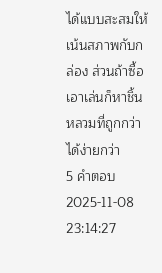ได้แบบสะสมให้เน้นสภาพกับกล่อง ส่วนถ้าซื้อเอาเล่นก็หาชิ้นหลวมที่ถูกกว่าได้ง่ายกว่า
5 คำตอบ2025-11-08 23:14:27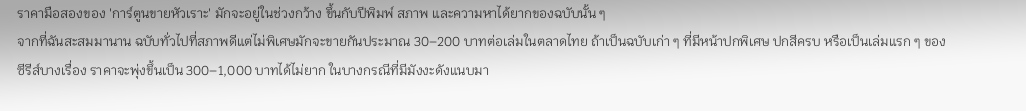ราคามือสองของ 'การ์ตูนขายหัวเราะ' มักจะอยู่ในช่วงกว้าง ขึ้นกับปีพิมพ์ สภาพ และความหาได้ยากของฉบับนั้น ๆ
จากที่ฉันสะสมมานาน ฉบับทั่วไปที่สภาพดีแต่ไม่พิเศษมักจะขายกันประมาณ 30–200 บาทต่อเล่มในตลาดไทย ถ้าเป็นฉบับเก่า ๆ ที่มีหน้าปกพิเศษ ปกสีครบ หรือเป็นเล่มแรก ๆ ของซีรีส์บางเรื่อง ราคาจะพุ่งขึ้นเป็น 300–1,000 บาทได้ไม่ยาก ในบางกรณีที่มีมังงะดังแนบมา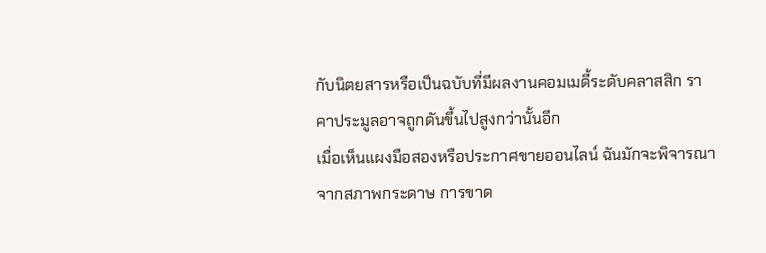กับนิตยสารหรือเป็นฉบับที่มีผลงานคอมเมดี้ระดับคลาสสิก ราคาประมูลอาจถูกดันขึ้นไปสูงกว่านั้นอีก
เมื่อเห็นแผงมือสองหรือประกาศขายออนไลน์ ฉันมักจะพิจารณาจากสภาพกระดาษ การขาด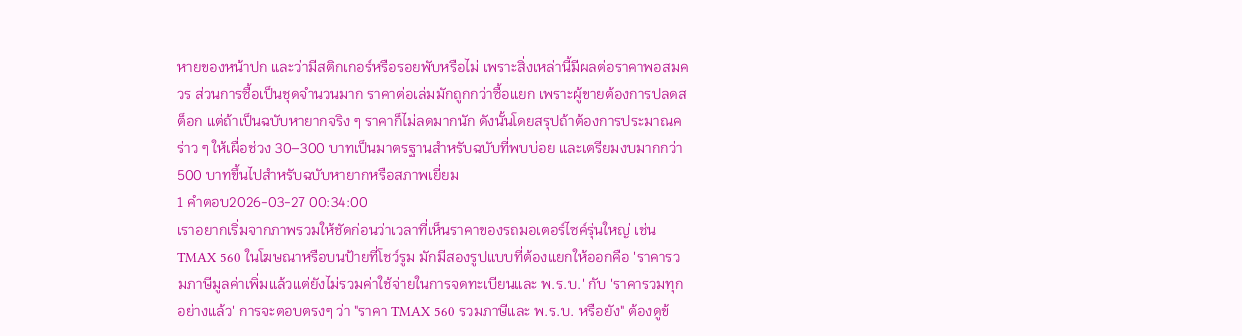หายของหน้าปก และว่ามีสติกเกอร์หรือรอยพับหรือไม่ เพราะสิ่งเหล่านี้มีผลต่อราคาพอสมควร ส่วนการซื้อเป็นชุดจำนวนมาก ราคาต่อเล่มมักถูกกว่าซื้อแยก เพราะผู้ขายต้องการปลดสต็อก แต่ถ้าเป็นฉบับหายากจริง ๆ ราคาก็ไม่ลดมากนัก ดังนั้นโดยสรุปถ้าต้องการประมาณคร่าว ๆ ให้เผื่อช่วง 30–300 บาทเป็นมาตรฐานสำหรับฉบับที่พบบ่อย และเตรียมงบมากกว่า 500 บาทขึ้นไปสำหรับฉบับหายากหรือสภาพเยี่ยม
1 คำตอบ2026-03-27 00:34:00
เราอยากเริ่มจากภาพรวมให้ชัดก่อนว่าเวลาที่เห็นราคาของรถมอเตอร์ไซค์รุ่นใหญ่ เช่น TMAX 560 ในโฆษณาหรือบนป้ายที่โชว์รูม มักมีสองรูปแบบที่ต้องแยกให้ออกคือ 'ราคารวมภาษีมูลค่าเพิ่มแล้วแต่ยังไม่รวมค่าใช้จ่ายในการจดทะเบียนและ พ.ร.บ.' กับ 'ราคารวมทุกอย่างแล้ว' การจะตอบตรงๆ ว่า "ราคา TMAX 560 รวมภาษีและ พ.ร.บ. หรือยัง" ต้องดูข้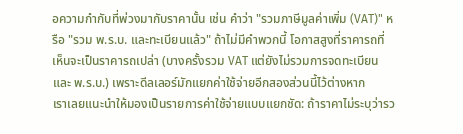อความกำกับที่พ่วงมากับราคานั้น เช่น คำว่า "รวมภาษีมูลค่าเพิ่ม (VAT)" หรือ "รวม พ.ร.บ. และทะเบียนแล้ว" ถ้าไม่มีคำพวกนี้ โอกาสสูงที่ราคารถที่เห็นจะเป็นราคารถเปล่า (บางครั้งรวม VAT แต่ยังไม่รวมการจดทะเบียนและ พ.ร.บ.) เพราะดีลเลอร์มักแยกค่าใช้จ่ายอีกสองส่วนนี้ไว้ต่างหาก
เราเลยแนะนำให้มองเป็นรายการค่าใช้จ่ายแบบแยกชัด: ถ้าราคาไม่ระบุว่ารว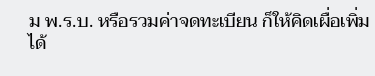ม พ.ร.บ. หรือรวมค่าจดทะเบียน ก็ให้คิดเผื่อเพิ่มได้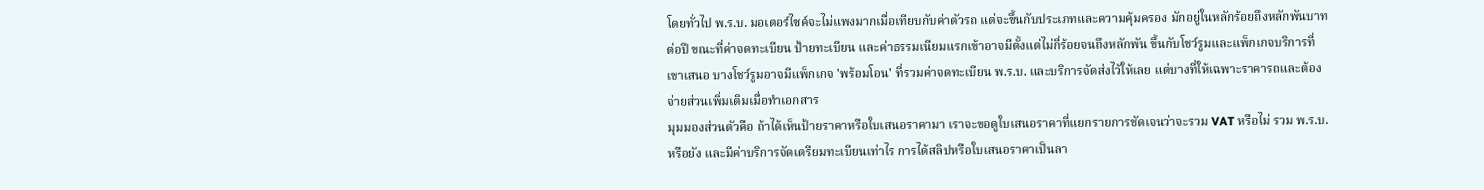โดยทั่วไป พ.ร.บ. มอเตอร์ไซค์จะไม่แพงมากเมื่อเทียบกับค่าตัวรถ แต่จะขึ้นกับประเภทและความคุ้มครอง มักอยู่ในหลักร้อยถึงหลักพันบาทต่อปี ขณะที่ค่าจดทะเบียน ป้ายทะเบียน และค่าธรรมเนียมแรกเข้าอาจมีตั้งแต่ไม่กี่ร้อยจนถึงหลักพัน ขึ้นกับโชว์รูมและแพ็กเกจบริการที่เขาเสนอ บางโชว์รูมอาจมีแพ็กเกจ 'พร้อมโอน' ที่รวมค่าจดทะเบียน พ.ร.บ. และบริการจัดส่งไว้ให้เลย แต่บางที่ให้เฉพาะราคารถและต้องจ่ายส่วนเพิ่มเติมเมื่อทำเอกสาร
มุมมองส่วนตัวคือ ถ้าได้เห็นป้ายราคาหรือใบเสนอราคามา เราจะขอดูใบเสนอราคาที่แยกรายการชัดเจนว่าจะรวม VAT หรือไม่ รวม พ.ร.บ. หรือยัง และมีค่าบริการจัดเตรียมทะเบียนเท่าไร การได้สลิปหรือใบเสนอราคาเป็นลา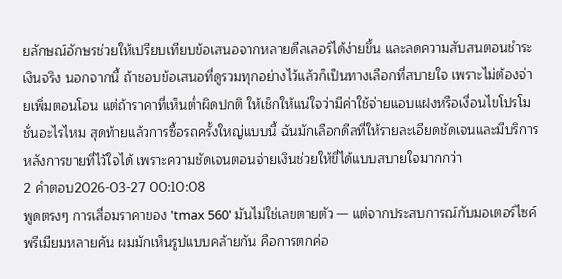ยลักษณ์อักษรช่วยให้เปรียบเทียบข้อเสนอจากหลายดีลเลอร์ได้ง่ายขึ้น และลดความสับสนตอนชำระเงินจริง นอกจากนี้ ถ้าชอบข้อเสนอที่ดูรวมทุกอย่างไว้แล้วก็เป็นทางเลือกที่สบายใจ เพราะไม่ต้องจ่ายเพิ่มตอนโอน แต่ถ้าราคาที่เห็นต่ำผิดปกติ ให้เช็กให้แน่ใจว่ามีค่าใช้จ่ายแอบแฝงหรือเงื่อนไขโปรโมชั่นอะไรไหม สุดท้ายแล้วการซื้อรถครั้งใหญ่แบบนี้ ฉันมักเลือกดีลที่ให้รายละเอียดชัดเจนและมีบริการหลังการขายที่ไว้ใจได้ เพราะความชัดเจนตอนจ่ายเงินช่วยให้ขี่ได้แบบสบายใจมากกว่า
2 คำตอบ2026-03-27 00:10:08
พูดตรงๆ การเสื่อมราคาของ 'tmax 560' มันไม่ใช่เลขตายตัว — แต่จากประสบการณ์กับมอเตอร์ไซค์พรีเมียมหลายคัน ผมมักเห็นรูปแบบคล้ายกัน คือการตกค่อ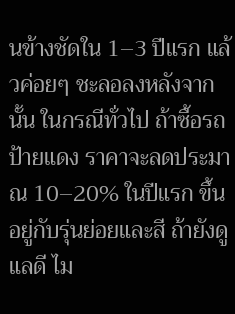นข้างชัดใน 1–3 ปีแรก แล้วค่อยๆ ชะลอลงหลังจากนั้น ในกรณีทั่วไป ถ้าซื้อรถป้ายแดง ราคาจะลดประมาณ 10–20% ในปีแรก ขึ้นอยู่กับรุ่นย่อยและสี ถ้ายังดูแลดี ไม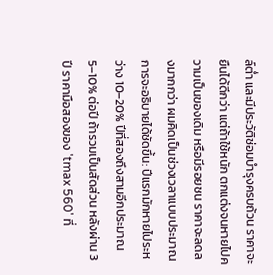ล์ต่ำ และมีประวัติซ่อมบำรุงครบถ้วน ราคาจะยืนได้ดีกว่า แต่ถ้าใช้หนัก ตกแต่งจนหายไปความเป็นของเดิม หรือมีรอยชน ราคาจะลดลงมากกว่า ผมคิดเป็นช่วงเวลาแบบประมาณการจะอธิบายได้ชัดขึ้น: ปีแรกมักหายไประหว่าง 10–20% ปีที่สองถึงสามอีกประมาณ 5–10% ต่อปี ถ้ารวมเป็นสัดส่วน หลังผ่าน 3 ปี ราคามือสองของ 'tmax 560' ที่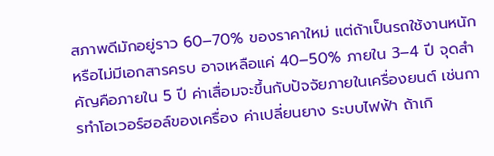สภาพดีมักอยู่ราว 60–70% ของราคาใหม่ แต่ถ้าเป็นรถใช้งานหนักหรือไม่มีเอกสารครบ อาจเหลือแค่ 40–50% ภายใน 3–4 ปี จุดสำคัญคือภายใน 5 ปี ค่าเสื่อมจะขึ้นกับปัจจัยภายในเครื่องยนต์ เช่นการทำโอเวอร์ฮอล์ของเครื่อง ค่าเปลี่ยนยาง ระบบไฟฟ้า ถ้าเกิ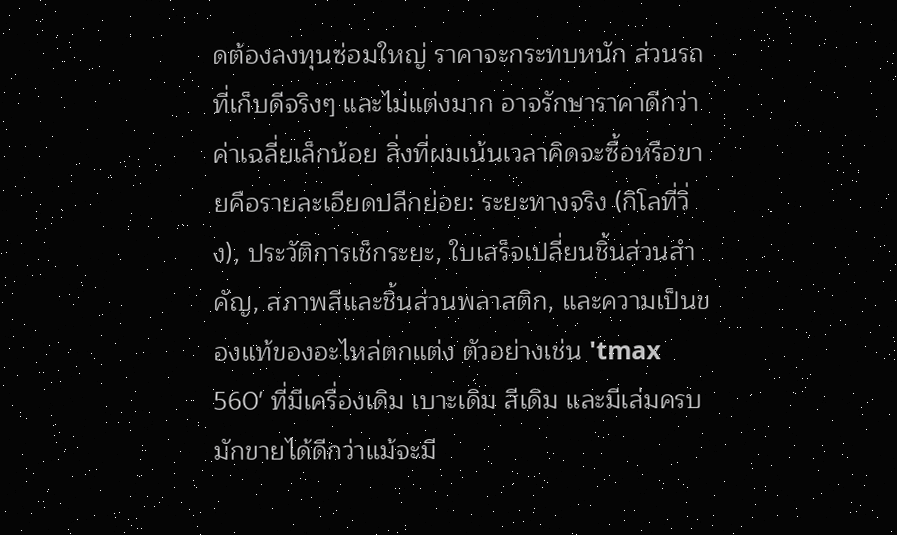ดต้องลงทุนซ่อมใหญ่ ราคาจะกระทบหนัก ส่วนรถที่เก็บดีจริงๆ และไม่แต่งมาก อาจรักษาราคาดีกว่าค่าเฉลี่ยเล็กน้อย สิ่งที่ผมเน้นเวลาคิดจะซื้อหรือขายคือรายละเอียดปลีกย่อย: ระยะทางจริง (กิโลที่วิ่ง), ประวัติการเช็กระยะ, ใบเสร็จเปลี่ยนชิ้นส่วนสำคัญ, สภาพสีและชิ้นส่วนพลาสติก, และความเป็นของแท้ของอะไหล่ตกแต่ง ตัวอย่างเช่น 'tmax 560' ที่มีเครื่องเดิม เบาะเดิม สีเดิม และมีเล่มครบ มักขายได้ดีกว่าแม้จะมี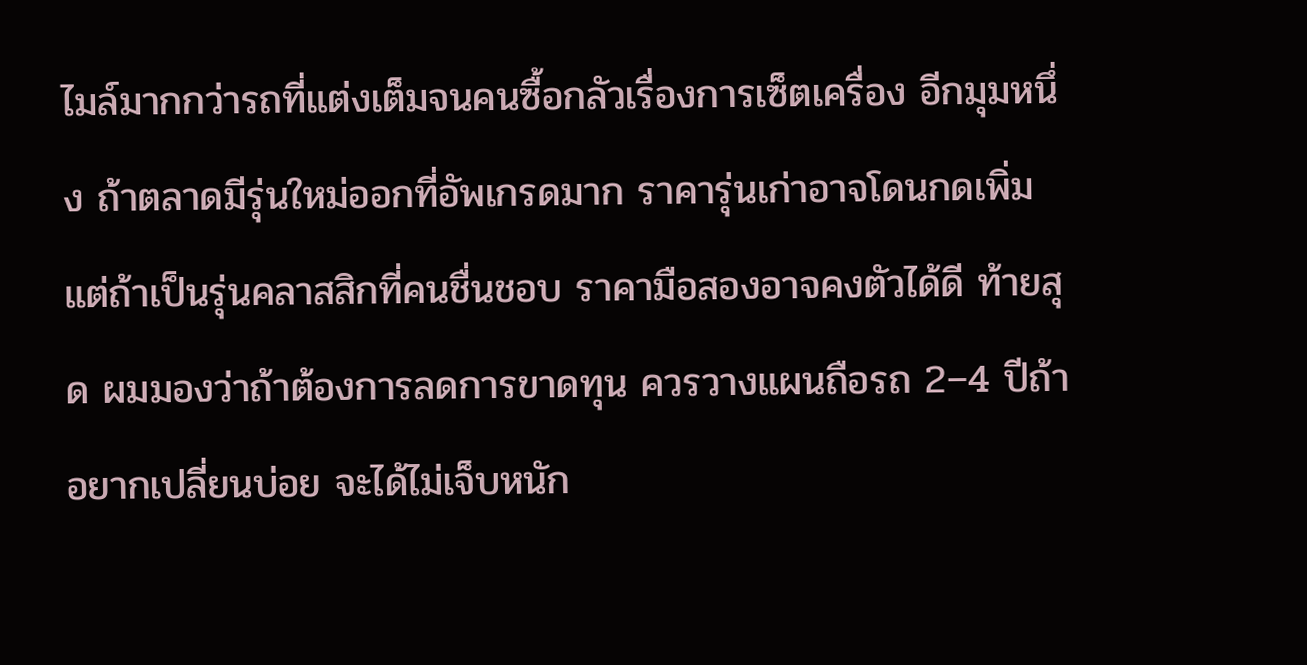ไมล์มากกว่ารถที่แต่งเต็มจนคนซื้อกลัวเรื่องการเซ็ตเครื่อง อีกมุมหนึ่ง ถ้าตลาดมีรุ่นใหม่ออกที่อัพเกรดมาก ราคารุ่นเก่าอาจโดนกดเพิ่ม แต่ถ้าเป็นรุ่นคลาสสิกที่คนชื่นชอบ ราคามือสองอาจคงตัวได้ดี ท้ายสุด ผมมองว่าถ้าต้องการลดการขาดทุน ควรวางแผนถือรถ 2–4 ปีถ้าอยากเปลี่ยนบ่อย จะได้ไม่เจ็บหนัก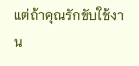แต่ถ้าคุณรักขับใช้งาน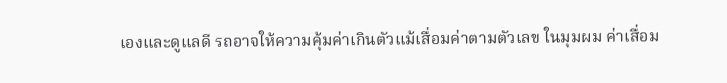เองและดูแลดี รถอาจให้ความคุ้มค่าเกินตัวแม้เสื่อมค่าตามตัวเลข ในมุมผม ค่าเสื่อม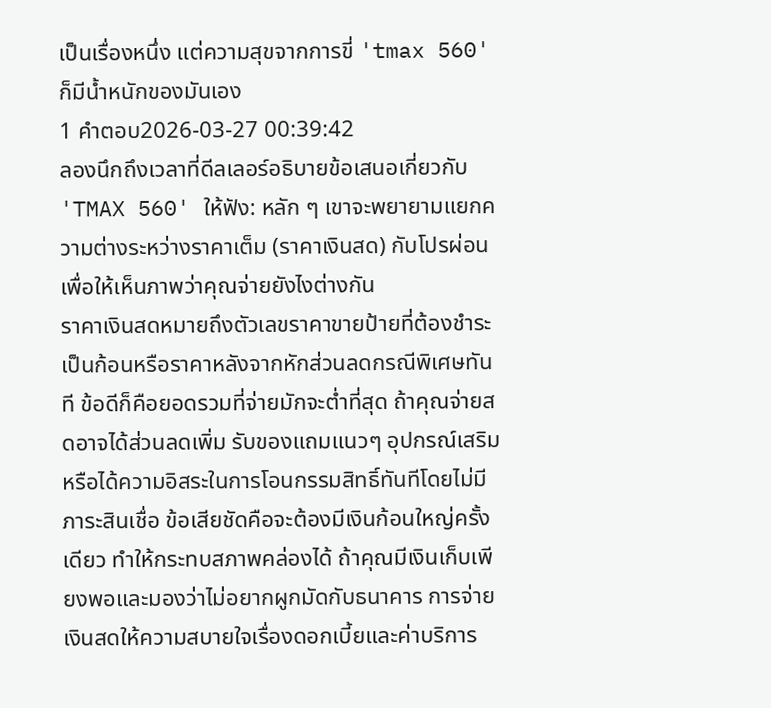เป็นเรื่องหนึ่ง แต่ความสุขจากการขี่ 'tmax 560' ก็มีน้ำหนักของมันเอง
1 คำตอบ2026-03-27 00:39:42
ลองนึกถึงเวลาที่ดีลเลอร์อธิบายข้อเสนอเกี่ยวกับ 'TMAX 560' ให้ฟัง: หลัก ๆ เขาจะพยายามแยกความต่างระหว่างราคาเต็ม (ราคาเงินสด) กับโปรผ่อนเพื่อให้เห็นภาพว่าคุณจ่ายยังไงต่างกัน
ราคาเงินสดหมายถึงตัวเลขราคาขายป้ายที่ต้องชำระเป็นก้อนหรือราคาหลังจากหักส่วนลดกรณีพิเศษทันที ข้อดีก็คือยอดรวมที่จ่ายมักจะต่ำที่สุด ถ้าคุณจ่ายสดอาจได้ส่วนลดเพิ่ม รับของแถมแนวๆ อุปกรณ์เสริม หรือได้ความอิสระในการโอนกรรมสิทธิ์ทันทีโดยไม่มีภาระสินเชื่อ ข้อเสียชัดคือจะต้องมีเงินก้อนใหญ่ครั้งเดียว ทำให้กระทบสภาพคล่องได้ ถ้าคุณมีเงินเก็บเพียงพอและมองว่าไม่อยากผูกมัดกับธนาคาร การจ่ายเงินสดให้ความสบายใจเรื่องดอกเบี้ยและค่าบริการ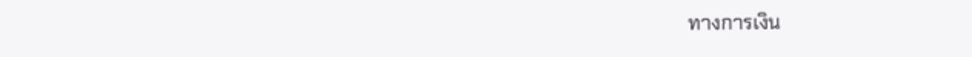ทางการเงิน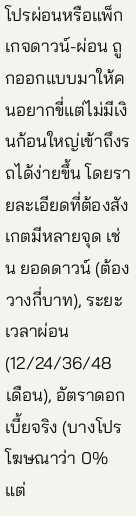โปรผ่อนหรือแพ็กเกจดาวน์-ผ่อน ถูกออกแบบมาให้คนอยากขี่แต่ไม่มีเงินก้อนใหญ่เข้าถึงรถได้ง่ายขึ้น โดยรายละเอียดที่ต้องสังเกตมีหลายจุด เช่น ยอดดาวน์ (ต้องวางกี่บาท), ระยะเวลาผ่อน (12/24/36/48 เดือน), อัตราดอกเบี้ยจริง (บางโปรโฆษณาว่า 0% แต่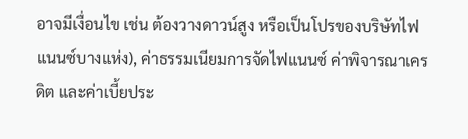อาจมีเงื่อนไข เช่น ต้องวางดาวน์สูง หรือเป็นโปรของบริษัทไฟแนนซ์บางแห่ง), ค่าธรรมเนียมการจัดไฟแนนซ์ ค่าพิจารณาเครดิต และค่าเบี้ยประ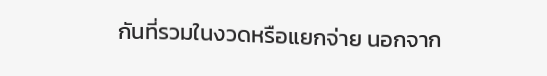กันที่รวมในงวดหรือแยกจ่าย นอกจาก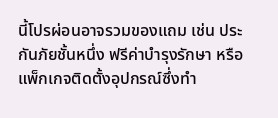นี้โปรผ่อนอาจรวมของแถม เช่น ประกันภัยชั้นหนึ่ง ฟรีค่าบำรุงรักษา หรือแพ็กเกจติดตั้งอุปกรณ์ซึ่งทำ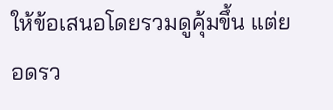ให้ข้อเสนอโดยรวมดูคุ้มขึ้น แต่ยอดรว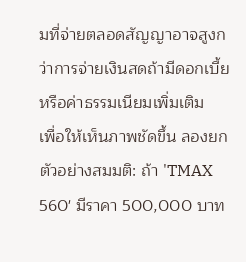มที่จ่ายตลอดสัญญาอาจสูงกว่าการจ่ายเงินสดถ้ามีดอกเบี้ยหรือค่าธรรมเนียมเพิ่มเติม
เพื่อให้เห็นภาพชัดขึ้น ลองยกตัวอย่างสมมติ: ถ้า 'TMAX 560' มีราคา 500,000 บาท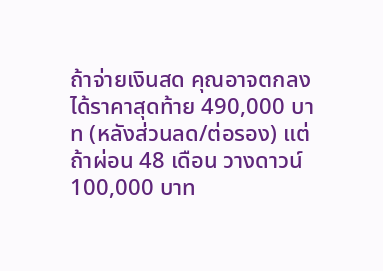ถ้าจ่ายเงินสด คุณอาจตกลงได้ราคาสุดท้าย 490,000 บาท (หลังส่วนลด/ต่อรอง) แต่ถ้าผ่อน 48 เดือน วางดาวน์ 100,000 บาท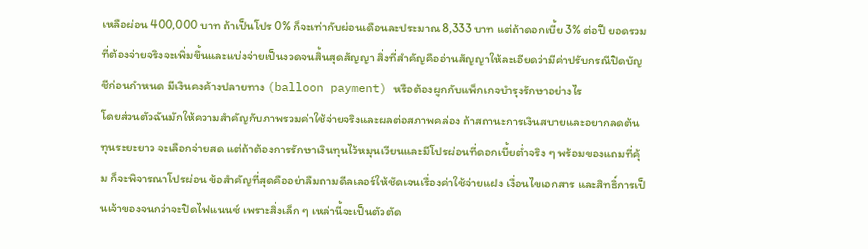เหลือผ่อน 400,000 บาท ถ้าเป็นโปร 0% ก็จะเท่ากับผ่อนเดือนละประมาณ 8,333 บาท แต่ถ้าดอกเบี้ย 3% ต่อปี ยอดรวมที่ต้องจ่ายจริงจะเพิ่มขึ้นและแบ่งจ่ายเป็นงวดจนสิ้นสุดสัญญา สิ่งที่สำคัญคืออ่านสัญญาให้ละเอียดว่ามีค่าปรับกรณีปิดบัญชีก่อนกำหนด มีเงินคงค้างปลายทาง (balloon payment) หรือต้องผูกกับแพ็กเกจบำรุงรักษาอย่างไร
โดยส่วนตัวฉันมักให้ความสำคัญกับภาพรวมค่าใช้จ่ายจริงและผลต่อสภาพคล่อง ถ้าสถานะการเงินสบายและอยากลดต้นทุนระยะยาว จะเลือกจ่ายสด แต่ถ้าต้องการรักษาเงินทุนไว้หมุนเวียนและมีโปรผ่อนที่ดอกเบี้ยต่ำจริง ๆ พร้อมของแถมที่คุ้ม ก็จะพิจารณาโปรผ่อน ข้อสำคัญที่สุดคืออย่าลืมถามดีลเลอร์ให้ชัดเจนเรื่องค่าใช้จ่ายแฝง เงื่อนไขเอกสาร และสิทธิ์การเป็นเจ้าของจนกว่าจะปิดไฟแนนซ์ เพราะสิ่งเล็ก ๆ เหล่านี้จะเป็นตัวตัด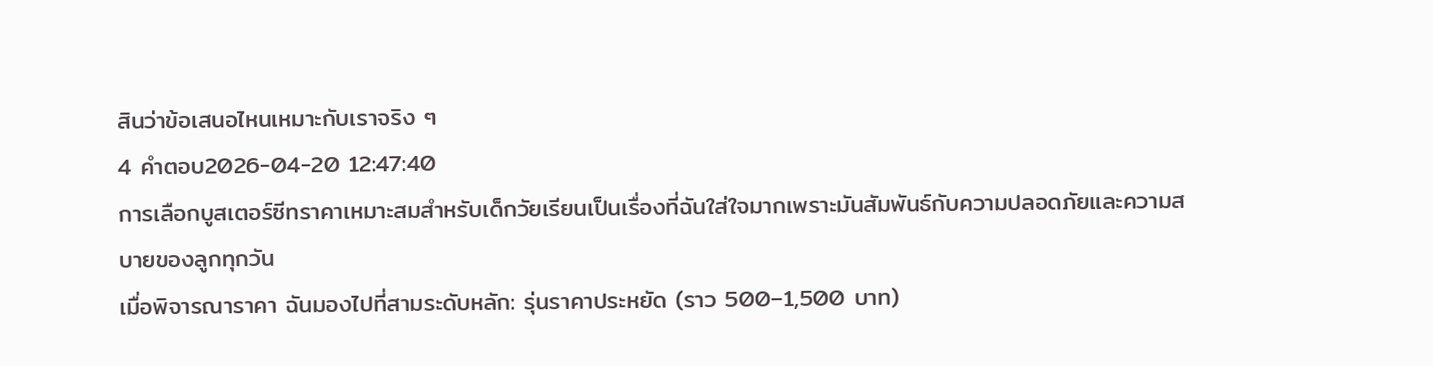สินว่าข้อเสนอไหนเหมาะกับเราจริง ๆ
4 คำตอบ2026-04-20 12:47:40
การเลือกบูสเตอร์ซีทราคาเหมาะสมสำหรับเด็กวัยเรียนเป็นเรื่องที่ฉันใส่ใจมากเพราะมันสัมพันธ์กับความปลอดภัยและความสบายของลูกทุกวัน
เมื่อพิจารณาราคา ฉันมองไปที่สามระดับหลัก: รุ่นราคาประหยัด (ราว 500–1,500 บาท)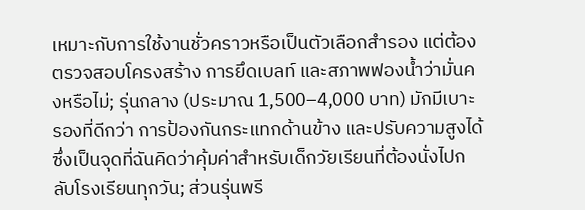เหมาะกับการใช้งานชั่วคราวหรือเป็นตัวเลือกสำรอง แต่ต้องตรวจสอบโครงสร้าง การยึดเบลท์ และสภาพฟองน้ำว่ามั่นคงหรือไม่; รุ่นกลาง (ประมาณ 1,500–4,000 บาท) มักมีเบาะรองที่ดีกว่า การป้องกันกระแทกด้านข้าง และปรับความสูงได้ ซึ่งเป็นจุดที่ฉันคิดว่าคุ้มค่าสำหรับเด็กวัยเรียนที่ต้องนั่งไปกลับโรงเรียนทุกวัน; ส่วนรุ่นพรี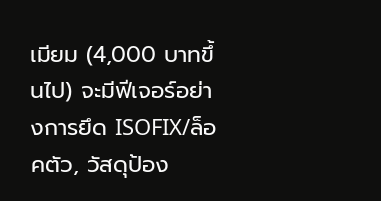เมียม (4,000 บาทขึ้นไป) จะมีฟีเจอร์อย่างการยึด ISOFIX/ล็อคตัว, วัสดุป้อง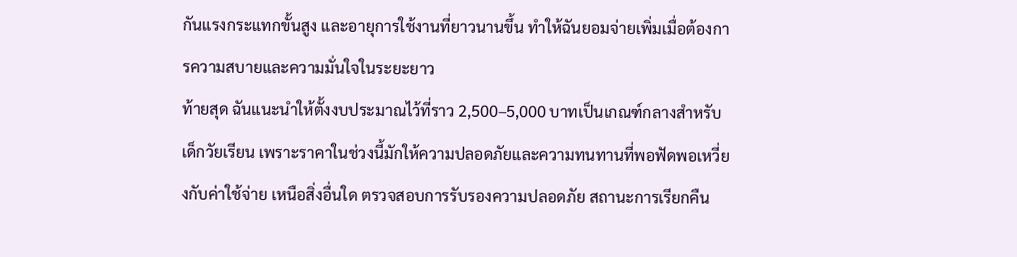กันแรงกระแทกขั้นสูง และอายุการใช้งานที่ยาวนานขึ้น ทำให้ฉันยอมจ่ายเพิ่มเมื่อต้องการความสบายและความมั่นใจในระยะยาว
ท้ายสุด ฉันแนะนำให้ตั้งงบประมาณไว้ที่ราว 2,500–5,000 บาทเป็นเกณฑ์กลางสำหรับเด็กวัยเรียน เพราะราคาในช่วงนี้มักให้ความปลอดภัยและความทนทานที่พอฟัดพอเหวี่ยงกับค่าใช้จ่าย เหนือสิ่งอื่นใด ตรวจสอบการรับรองความปลอดภัย สถานะการเรียกคืน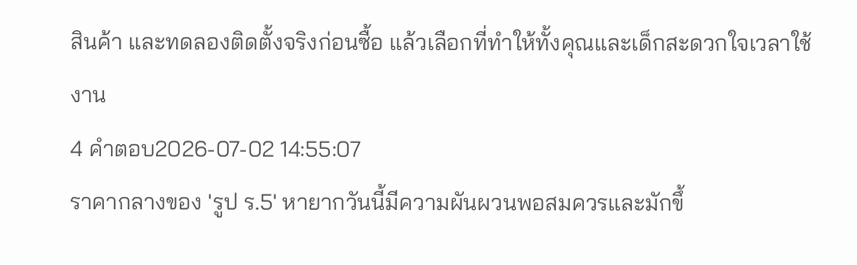สินค้า และทดลองติดตั้งจริงก่อนซื้อ แล้วเลือกที่ทำให้ทั้งคุณและเด็กสะดวกใจเวลาใช้งาน
4 คำตอบ2026-07-02 14:55:07
ราคากลางของ 'รูป ร.5' หายากวันนี้มีความผันผวนพอสมควรและมักขึ้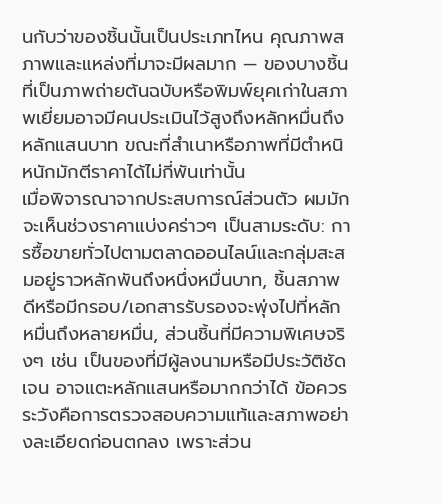นกับว่าของชิ้นนั้นเป็นประเภทไหน คุณภาพสภาพและแหล่งที่มาจะมีผลมาก — ของบางชิ้นที่เป็นภาพถ่ายต้นฉบับหรือพิมพ์ยุคเก่าในสภาพเยี่ยมอาจมีคนประเมินไว้สูงถึงหลักหมื่นถึงหลักแสนบาท ขณะที่สำเนาหรือภาพที่มีตำหนิหนักมักตีราคาได้ไม่กี่พันเท่านั้น
เมื่อพิจารณาจากประสบการณ์ส่วนตัว ผมมักจะเห็นช่วงราคาแบ่งคร่าวๆ เป็นสามระดับ: การซื้อขายทั่วไปตามตลาดออนไลน์และกลุ่มสะสมอยู่ราวหลักพันถึงหนึ่งหมื่นบาท, ชิ้นสภาพดีหรือมีกรอบ/เอกสารรับรองจะพุ่งไปที่หลักหมื่นถึงหลายหมื่น, ส่วนชิ้นที่มีความพิเศษจริงๆ เช่น เป็นของที่มีผู้ลงนามหรือมีประวัติชัดเจน อาจแตะหลักแสนหรือมากกว่าได้ ข้อควรระวังคือการตรวจสอบความแท้และสภาพอย่างละเอียดก่อนตกลง เพราะส่วน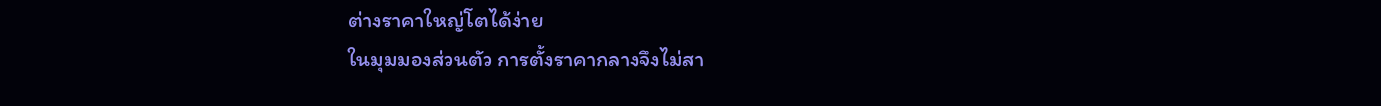ต่างราคาใหญ่โตได้ง่าย
ในมุมมองส่วนตัว การตั้งราคากลางจึงไม่สา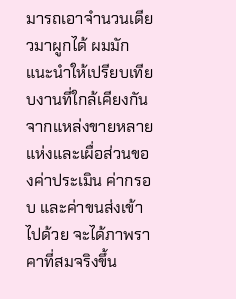มารถเอาจำนวนเดียวมาผูกได้ ผมมักแนะนำให้เปรียบเทียบงานที่ใกล้เคียงกันจากแหล่งขายหลายแห่งและเผื่อส่วนของค่าประเมิน ค่ากรอบ และค่าขนส่งเข้าไปด้วย จะได้ภาพราคาที่สมจริงขึ้น